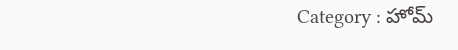Category : హోమ్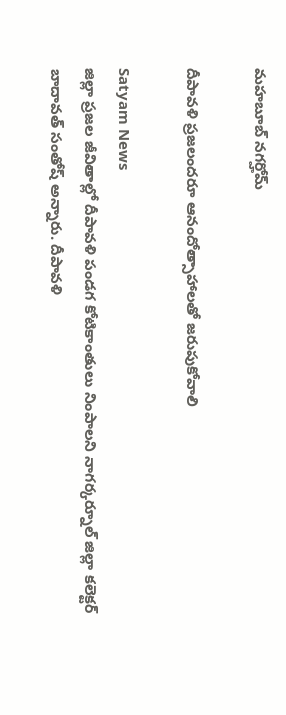మహబూబ్ నగర్హోమ్

దీపావళి ప్రజలందరూ ఆనందోత్సాహాలతో జరుపుకోవాలి

Satyam News
జిల్లా ప్రజల జీవితాల్లో దీపావళి పండగ కోటికాంతులు నింపాలని నాగర్కర్నూల్ జిల్లా కలెక్టర్ బాదావత్ సంతోష్ అన్నారు. దీపావళి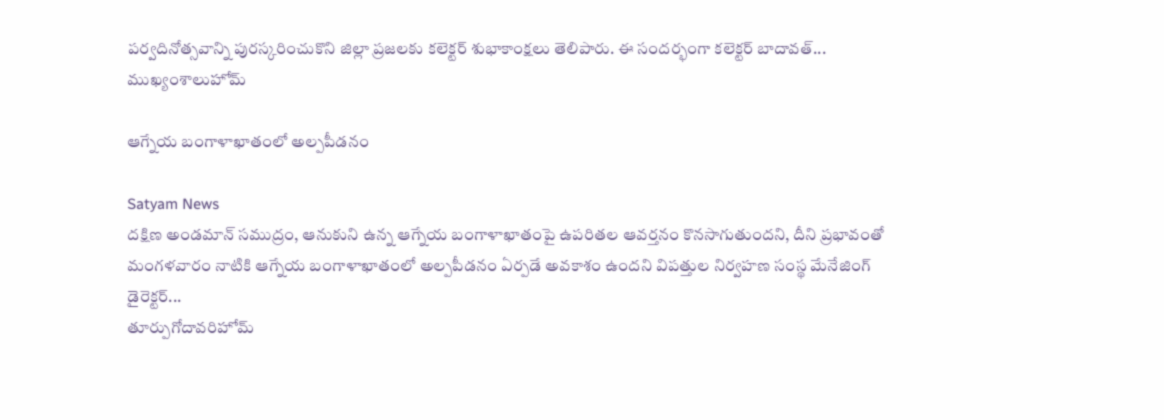పర్వదినోత్సవాన్ని పురస్కరించుకొని జిల్లా ప్రజలకు కలెక్టర్ శుభాకాంక్షలు తెలిపారు. ఈ సందర్భంగా కలెక్టర్ బాదావత్...
ముఖ్యంశాలుహోమ్

ఆగ్నేయ బంగాళాఖాతంలో అల్పపీడనం

Satyam News
దక్షిణ అండమాన్ సముద్రం, ఆనుకుని ఉన్న ఆగ్నేయ బంగాళాఖాతంపై ఉపరితల ఆవర్తనం కొనసాగుతుందని, దీని ప్రభావంతో మంగళవారం నాటికి ఆగ్నేయ బంగాళాఖాతంలో అల్పపీడనం ఏర్పడే అవకాశం ఉందని విపత్తుల నిర్వహణ సంస్థ మేనేజింగ్ డైరెక్టర్...
తూర్పుగోదావరిహోమ్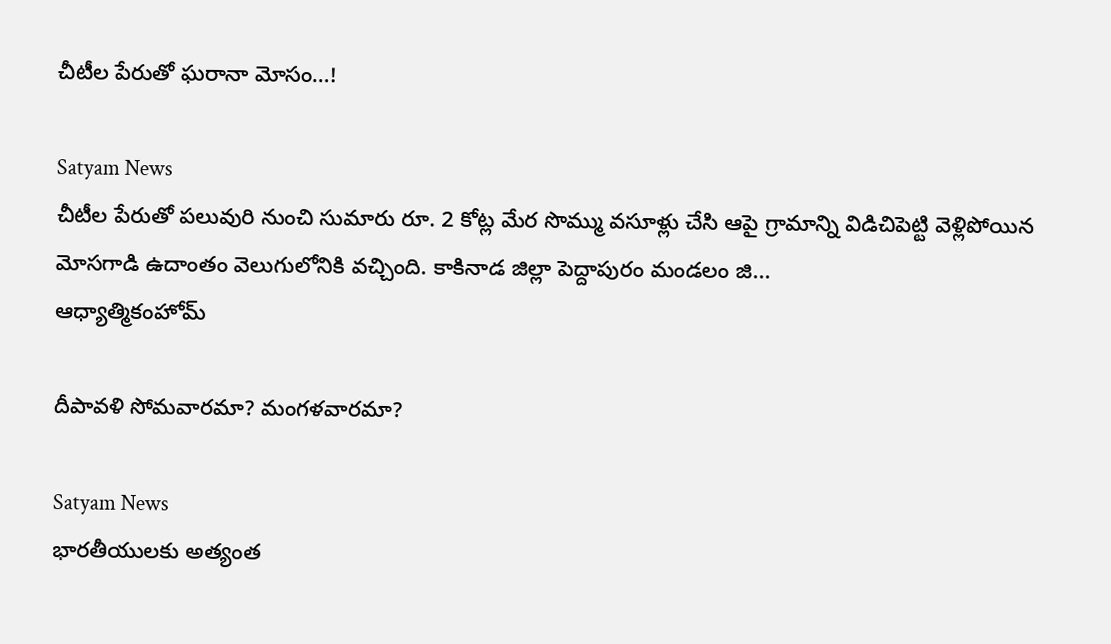చీటీల పేరుతో ఘరానా మోసం…!

Satyam News
చీటీల పేరుతో పలువురి నుంచి సుమారు రూ. 2 కోట్ల మేర సొమ్ము వసూళ్లు చేసి ఆపై గ్రామాన్ని విడిచిపెట్టి వెళ్లిపోయిన మోసగాడి ఉదాంతం వెలుగులోనికి వచ్చింది. కాకినాడ జిల్లా పెద్దాపురం మండలం జి...
ఆధ్యాత్మికంహోమ్

దీపావళి సోమవారమా? మంగళవారమా?

Satyam News
భారతీయులకు అత్యంత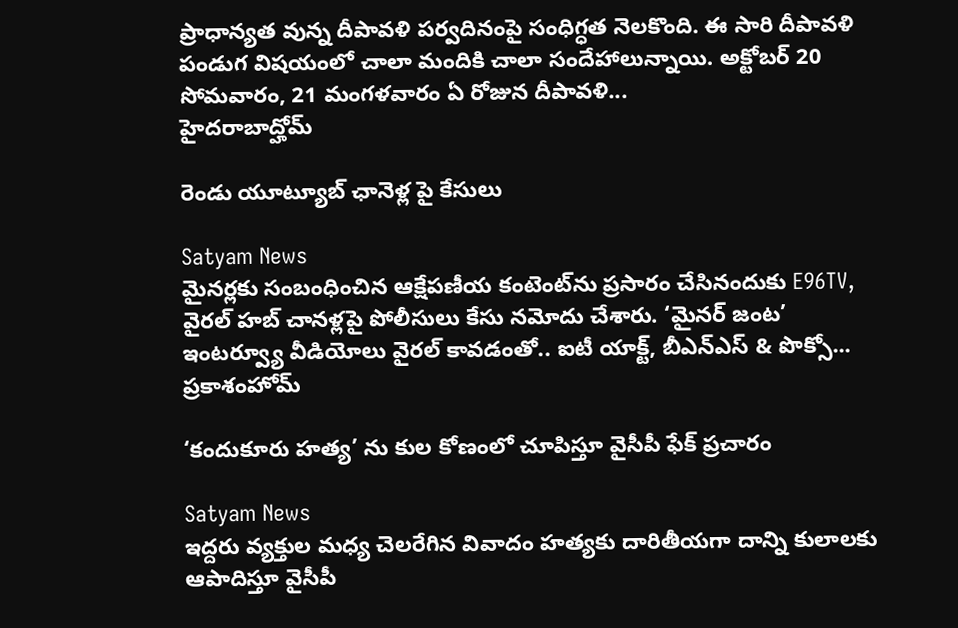ప్రాధాన్యత వున్న దీపావళి పర్వదినంపై సంధిగ్ధత నెలకొంది. ఈ సారి దీపావళి పండుగ విషయంలో చాలా మందికి చాలా సందేహాలున్నాయి. అక్టోబర్ 20 సోమవారం, 21 మంగళవారం ఏ రోజున దీపావళి...
హైదరాబాద్హోమ్

రెండు యూట్యూబ్ ఛానెళ్ల పై కేసులు

Satyam News
మైనర్లకు సంబంధించిన ఆక్షేపణీయ కంటెంట్‌ను ప్రసారం చేసినందుకు E96TV, వైరల్‌ హబ్‌ చానళ్లపై పోలీసులు కేసు నమోదు చేశారు. ‘మైనర్ జంట’ ఇంటర్వ్యూ వీడియోలు వైరల్ కావడంతో.. ఐటీ యాక్ట్‌, బీఎన్‌ఎస్‌ & పొక్సో...
ప్రకాశంహోమ్

‘కందుకూరు హత్య’ ను కుల కోణంలో చూపిస్తూ వైసీపీ ఫేక్ ప్రచారం

Satyam News
ఇద్దరు వ్యక్తుల మధ్య చెలరేగిన వివాదం హత్యకు దారితీయగా దాన్ని కులాలకు ఆపాదిస్తూ వైసీపీ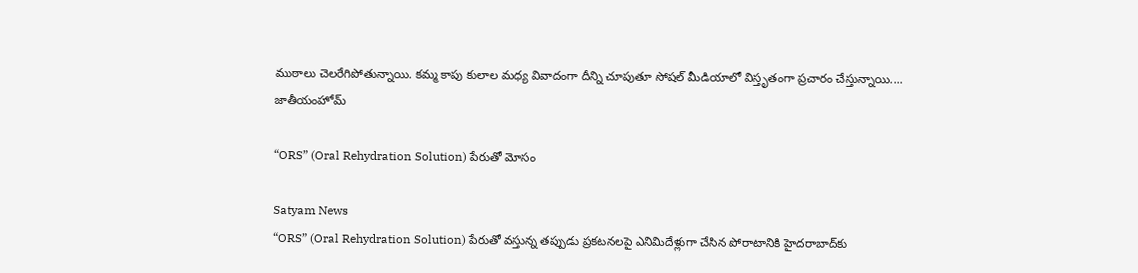ముఠాలు చెలరేగిపోతున్నాయి. కమ్మ కాపు కులాల మధ్య వివాదంగా దీన్ని చూపుతూ సోషల్ మీడియాలో విస్తృతంగా ప్రచారం చేస్తున్నాయి....
జాతీయంహోమ్

“ORS” (Oral Rehydration Solution) పేరుతో మోసం

Satyam News
“ORS” (Oral Rehydration Solution) పేరుతో వస్తున్న తప్పుడు ప్రకటనలపై ఎనిమిదేళ్లుగా చేసిన పోరాటానికి హైదరాబాద్‌కు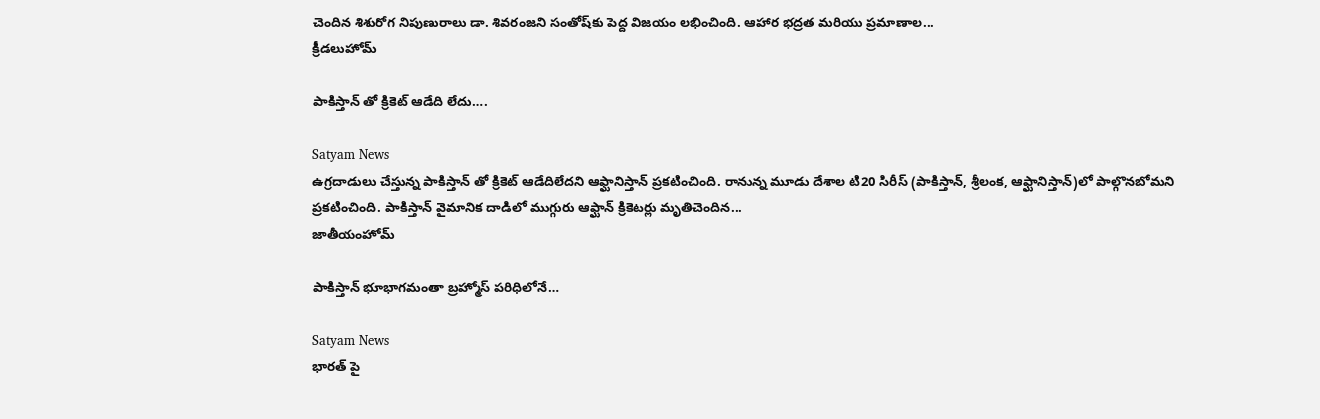చెందిన శిశురోగ నిపుణురాలు డా. శివరంజని సంతోష్‌కు పెద్ద విజయం లభించింది. ఆహార భద్రత మరియు ప్రమాణాల...
క్రీడలుహోమ్

పాకిస్తాన్ తో క్రికెట్ ఆడేది లేదు….

Satyam News
ఉగ్రదాడులు చేస్తున్న పాకిస్తాన్ తో క్రికెట్ ఆడేదిలేదని ఆఫ్ఘానిస్తాన్‌ ప్రకటించింది. రానున్న మూడు దేశాల టి20 సిరీస్‌ (పాకిస్తాన్‌, శ్రీలంక, ఆఫ్ఘానిస్తాన్‌)లో పాల్గొనబోమని ప్రకటించింది. పాకిస్తాన్‌ వైమానిక దాడిలో ముగ్గురు ఆఫ్ఘాన్‌ క్రికెటర్లు మృతిచెందిన...
జాతీయంహోమ్

పాకిస్తాన్ భూభాగమంతా బ్రహ్మోస్‌ పరిధిలోనే…

Satyam News
భారత్ పై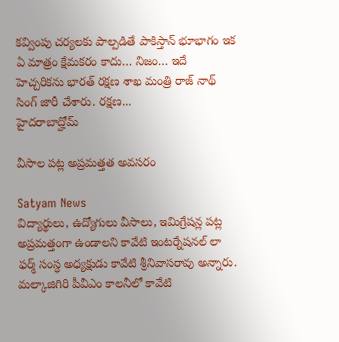కవ్వింపు చర్యలకు పాల్పడితే పాకిస్తాన్ భూభాగం ఇక ఏ మాత్రం క్షేమకరం కాదు… నిజం… ఇదే హెచ్చరికను భారత్ రక్షణ శాఖ మంత్రి రాజ్ నాథ్ సింగ్ జారీ చేశారు. రక్షణ...
హైదరాబాద్హోమ్

వీసాల పట్ల అప్రమత్తత అవసరం

Satyam News
విద్యార్థులు, ఉద్యోగులు వీసాలు, ఇమిగ్రేషన్ల పట్ల అప్రమత్తంగా ఉండాలని కావేటి ఇంటర్నేషనల్ లా ఫర్మ్ సంస్ధ అధ్యక్షుడు కావేటి శ్రీనివాసరావు అన్నారు. మల్కాజిగిరి పీవీఎం కాలనీలో కావేటి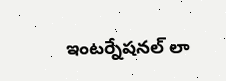ఇంటర్నేషనల్ లా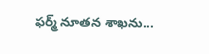ఫర్మ్ నూతన శాఖను...